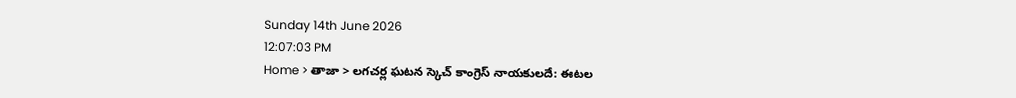Sunday 14th June 2026
12:07:03 PM
Home > తాజా > లగచర్ల ఘటన స్కెచ్ కాంగ్రెస్ నాయకులదే: ఈటల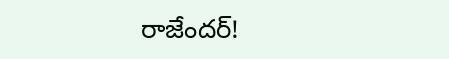రాజేందర్!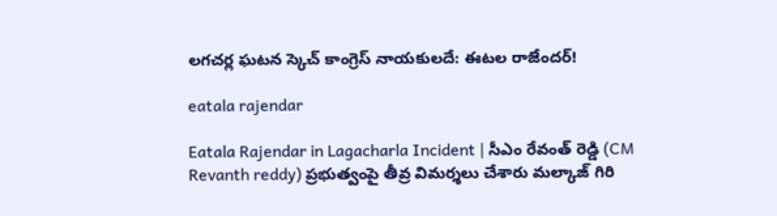లగచర్ల ఘటన స్కెచ్ కాంగ్రెస్ నాయకులదే: ఈటల రాజేందర్!

eatala rajendar

Eatala Rajendar in Lagacharla Incident | సీఎం రేవంత్ రెడ్డి (CM Revanth reddy) ప్రభుత్వంపై తీవ్ర విమర్శలు చేశారు మల్కాజ్ గిరి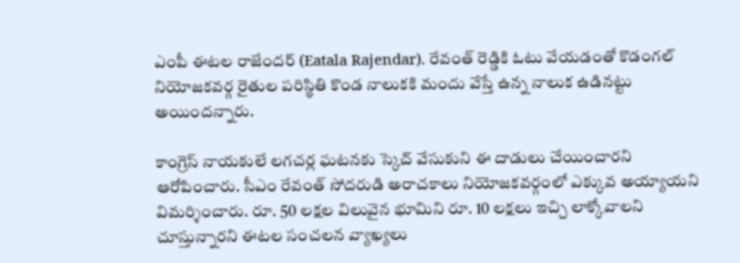ఎంపీ ఈటల రాజేందర్ (Eatala Rajendar). రేవంత్ రెడ్డికి ఓటు వేయడంతో కొడంగల్ నియోజకవర్గ రైతుల పరిస్థితి కొండ నాలుకకి మందు వేస్తే ఉన్న నాలుక ఉడినట్టు అయిందన్నారు.

కాంగ్రెస్ నాయకులే లగచర్ల ఘటనకు స్కెచ్ వేసుకుని ఈ దాడులు చేయించారని ఆరోపించారు. సీఎం రేవంత్ సోదరుడి అరాచకాలు నియోజకవర్గంలో ఎక్కువ అయ్యాయని విమర్శించారు. రూ. 50 లక్షల విలువైన భూమిని రూ. 10 లక్షలు ఇచ్చి లాక్కోవాలని చూస్తున్నారని ఈటల సంచలన వ్యాఖ్యలు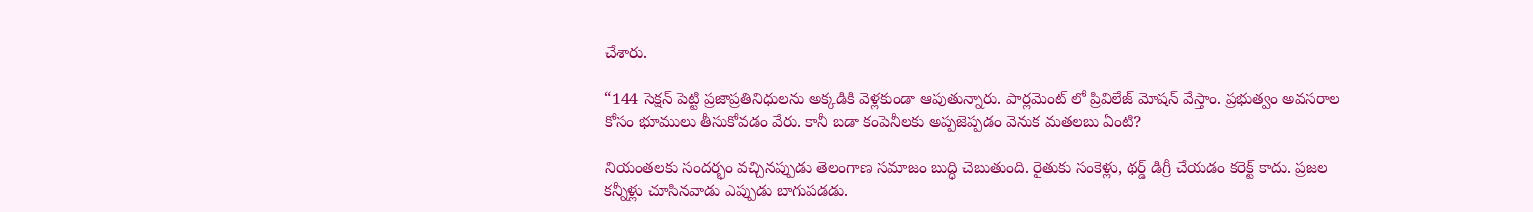చేశారు.

“144 సెక్షన్ పెట్టి ప్రజాప్రతినిధులను అక్కడికి వెళ్లకుండా ఆపుతున్నారు. పార్లమెంట్ లో ప్రివిలేజ్ మోషన్ వేస్తాం. ప్రభుత్వం అవసరాల కోసం భూములు తీసుకోవడం వేరు. కానీ బడా కంపెనీలకు అప్పజెప్పడం వెనుక మతలబు ఏంటి?

నియంతలకు సందర్భం వచ్చినప్పుడు తెలంగాణ సమాజం బుద్ధి చెబుతుంది. రైతుకు సంకెళ్లు, థర్డ్ డిగ్రీ చేయడం కరెక్ట్ కాదు. ప్రజల కన్నీళ్లు చూసినవాడు ఎప్పుడు బాగుపడడు.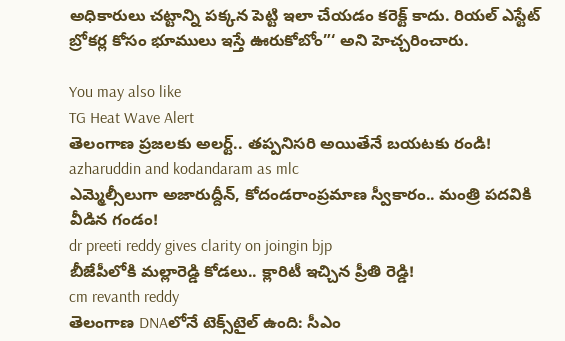అధికారులు చట్టాన్ని పక్కన పెట్టి ఇలా చేయడం కరెక్ట్ కాదు. రియల్ ఎస్టేట్ బ్రోకర్ల కోసం భూములు ఇస్తే ఊరుకోబోం”‘ అని హెచ్చరించారు.

You may also like
TG Heat Wave Alert
తెలంగాణ ప్రజలకు అలర్ట్.. తప్పనిసరి అయితేనే బయటకు రండి!
azharuddin and kodandaram as mlc
ఎమ్మెల్సీలుగా అజారుద్దీన్, కోదండరాంప్రమాణ స్వీకారం.. మంత్రి పదవికి వీడిన గండం!
dr preeti reddy gives clarity on joingin bjp
బీజేపీలోకి మల్లారెడ్డి కోడలు.. క్లారిటీ ఇచ్చిన ప్రీతి రెడ్డి!
cm revanth reddy
తెలంగాణ DNAలోనే టెక్స్‌టైల్ ఉంది: సీఎం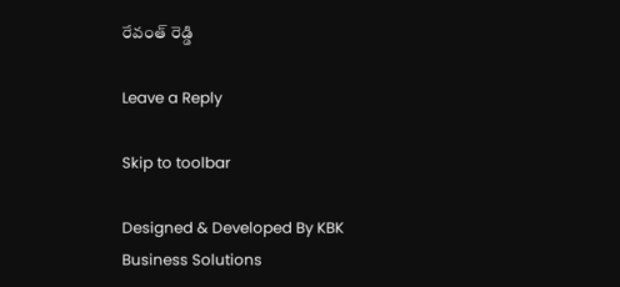రేవంత్ రెడ్డి

Leave a Reply

Skip to toolbar

Designed & Developed By KBK Business Solutions